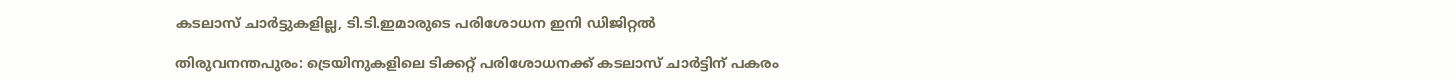കടലാസ് ചാർട്ടുകളില്ല, ടി.ടി.ഇമാരുടെ പരിശോധന ഇനി ഡിജിറ്റൽ

തിരുവനന്തപുരം: ട്രെയിനുകളിലെ ടിക്കറ്റ് പരിശോധനക്ക് കടലാസ് ചാർട്ടിന് പകരം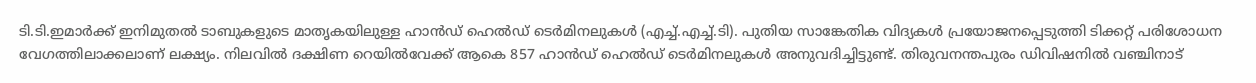ടി.ടി.ഇമാർക്ക് ഇനിമുതൽ ടാബുകളുടെ മാതൃകയിലുള്ള ഹാൻഡ് ഹെൽഡ് ടെർമിനലുകൾ (എച്ച്.എച്ച്.ടി). പുതിയ സാങ്കേതിക വിദ്യകൾ പ്രയോജനപ്പെടുത്തി ടിക്കറ്റ് പരിശോധന വേഗത്തിലാക്കലാണ് ലക്ഷ്യം. നിലവിൽ ദക്ഷിണ റെയിൽവേക്ക് ആകെ 857 ഹാൻഡ് ഹെൽഡ് ടെർമിനലുകൾ അനുവദിച്ചിട്ടുണ്ട്. തിരുവനന്തപുരം ഡിവിഷനിൽ വഞ്ചിനാട്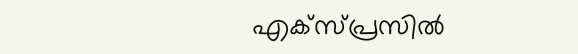എക്സ്പ്രസിൽ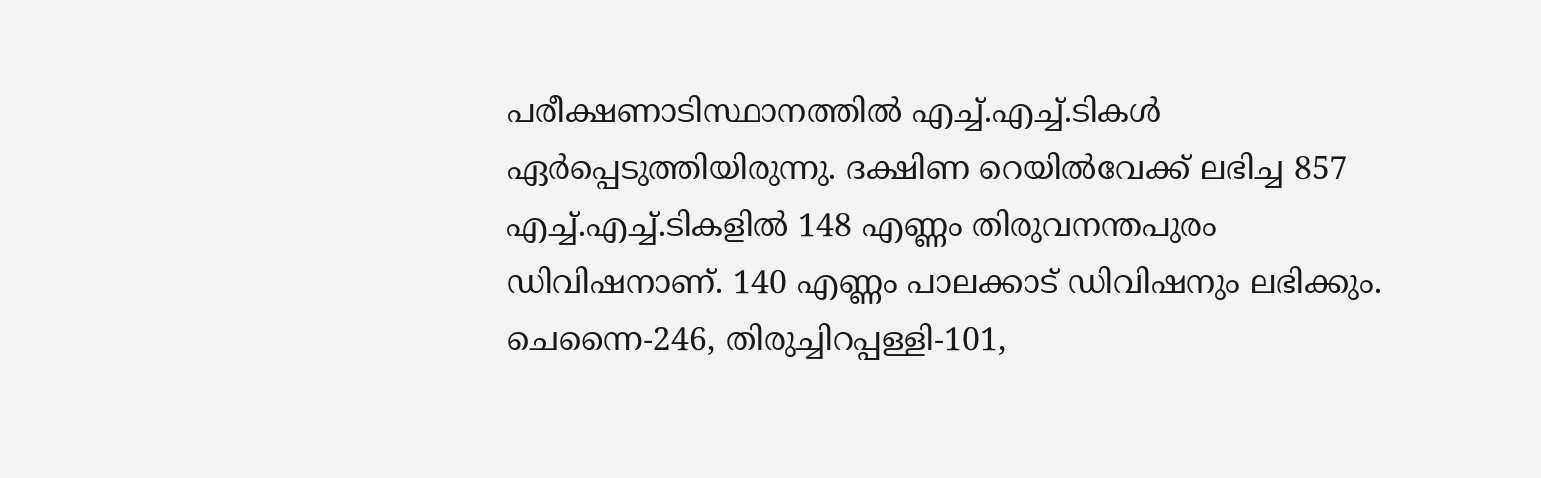പരീക്ഷണാടിസ്ഥാനത്തിൽ എച്ച്.എച്ച്.ടികൾ ഏർപ്പെടുത്തിയിരുന്നു. ദക്ഷിണ റെയിൽവേക്ക് ലഭിച്ച 857 എച്ച്.എച്ച്.ടികളിൽ 148 എണ്ണം തിരുവനന്തപുരം ഡിവിഷനാണ്. 140 എണ്ണം പാലക്കാട് ഡിവിഷനും ലഭിക്കും. ചെന്നൈ-246, തിരുച്ചിറപ്പള്ളി-101,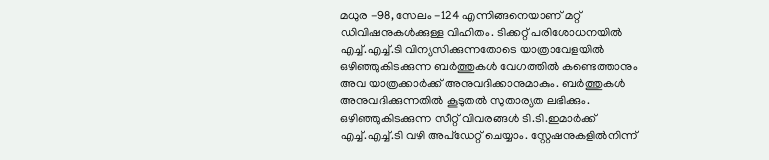മധുര -98, സേലം -124 എന്നിങ്ങനെയാണ് മറ്റ് ഡിവിഷനുകൾക്കുള്ള വിഹിതം. ടിക്കറ്റ് പരിശോധനയിൽ എച്ച്.എച്ച്.ടി വിന്യസിക്കുന്നതോടെ യാത്രാവേളയിൽ ഒഴിഞ്ഞുകിടക്കുന്ന ബർത്തുകൾ വേഗത്തിൽ കണ്ടെത്താനും അവ യാത്രക്കാർക്ക് അനുവദിക്കാനുമാകും. ബർത്തുകൾ അനുവദിക്കുന്നതിൽ കൂടുതൽ സുതാര്യത ലഭിക്കും. ഒഴിഞ്ഞുകിടക്കുന്ന സീറ്റ് വിവരങ്ങൾ ടി.ടി.ഇമാർക്ക് എച്ച്.എച്ച്.ടി വഴി അപ്ഡേറ്റ് ചെയ്യാം. സ്റ്റേഷനുകളിൽനിന്ന്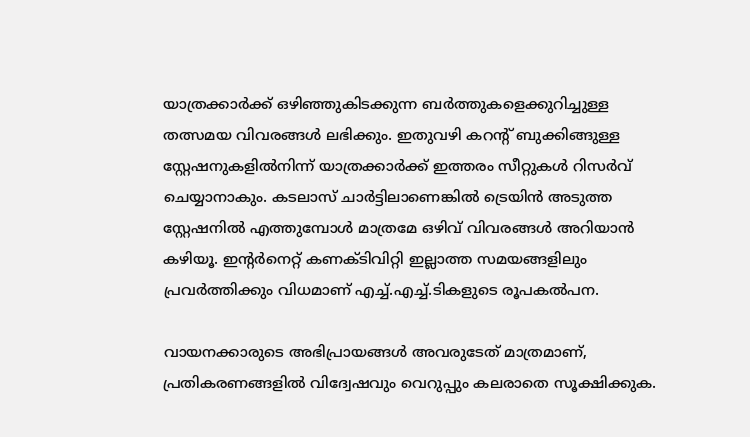യാത്രക്കാർക്ക് ഒഴിഞ്ഞുകിടക്കുന്ന ബർത്തുകളെക്കുറിച്ചുള്ള തത്സമയ വിവരങ്ങൾ ലഭിക്കും. ഇതുവഴി കറന്‍റ് ബുക്കിങ്ങുള്ള സ്റ്റേഷനുകളിൽനിന്ന് യാത്രക്കാർക്ക് ഇത്തരം സീറ്റുകൾ റിസർവ് ചെയ്യാനാകും. കടലാസ് ചാർട്ടിലാണെങ്കിൽ ട്രെയിൻ അടുത്ത സ്റ്റേഷനിൽ എത്തുമ്പോൾ മാത്രമേ ഒഴിവ് വിവരങ്ങൾ അറിയാൻ കഴിയൂ. ഇന്‍റർനെറ്റ് കണക്ടിവിറ്റി ഇല്ലാത്ത സമയങ്ങളിലും പ്രവർത്തിക്കും വിധമാണ് എച്ച്.എച്ച്.ടികളുടെ രൂപകൽപന.

വായനക്കാരുടെ അഭിപ്രായങ്ങള്‍ അവരുടേത് മാത്രമാണ്, പ്രതികരണങ്ങളിൽ വിദ്വേഷവും വെറുപ്പും കലരാതെ സൂക്ഷിക്കുക.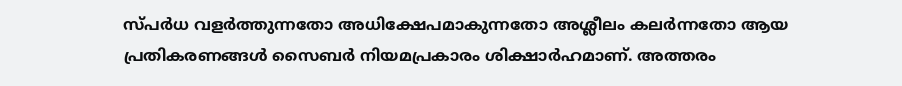സ്പർധ വളർത്തുന്നതോ അധിക്ഷേപമാകുന്നതോ അശ്ലീലം കലർന്നതോ ആയ പ്രതികരണങ്ങൾ സൈബർ നിയമപ്രകാരം ശിക്ഷാർഹമാണ്. അത്തരം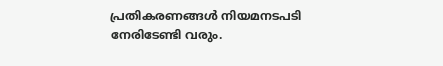പ്രതികരണങ്ങൾ നിയമനടപടി നേരിടേണ്ടി വരും.